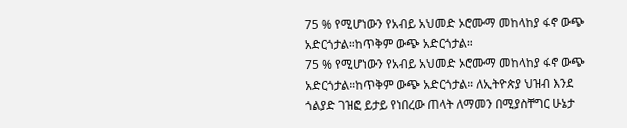75 % የሚሆነውን የአብይ አህመድ ኦሮሙማ መከላከያ ፋኖ ውጭ አድርጎታል።ከጥቅም ውጭ አድርጎታል።
75 % የሚሆነውን የአብይ አህመድ ኦሮሙማ መከላከያ ፋኖ ውጭ አድርጎታል።ከጥቅም ውጭ አድርጎታል። ለኢትዮጵያ ህዝብ እንደ ጎልያድ ገዝፎ ይታይ የነበረው ጠላት ለማመን በሚያስቸግር ሁኔታ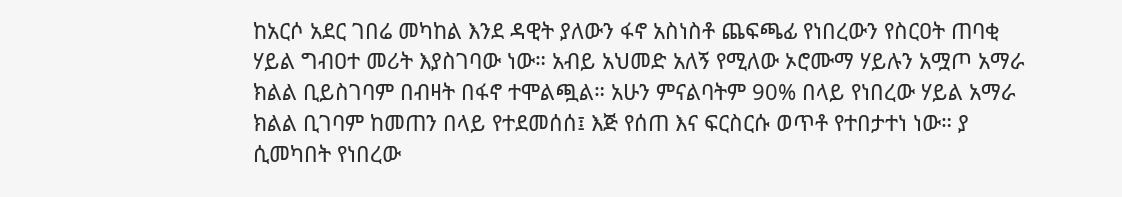ከአርሶ አደር ገበሬ መካከል እንደ ዳዊት ያለውን ፋኖ አስነስቶ ጨፍጫፊ የነበረውን የስርዐት ጠባቂ ሃይል ግብዐተ መሪት እያስገባው ነው። አብይ አህመድ አለኝ የሚለው ኦሮሙማ ሃይሉን አሟጦ አማራ ክልል ቢይስገባም በብዛት በፋኖ ተሞልጯል። አሁን ምናልባትም 90% በላይ የነበረው ሃይል አማራ ክልል ቢገባም ከመጠን በላይ የተደመሰሰ፤ እጅ የሰጠ እና ፍርስርሱ ወጥቶ የተበታተነ ነው። ያ ሲመካበት የነበረው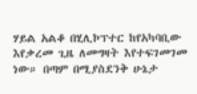ሃይል አልቆ በሂሊኮፕተር ከየአካባቢው እየቃረመ ጊዜ ለመግዛት እየተፍገመገመ ነው። በጣም በሚያስደንቅ ሁኔታ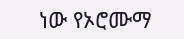ነው የኦሮሙማ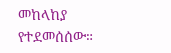መከላከያ የተደመሰሰው።